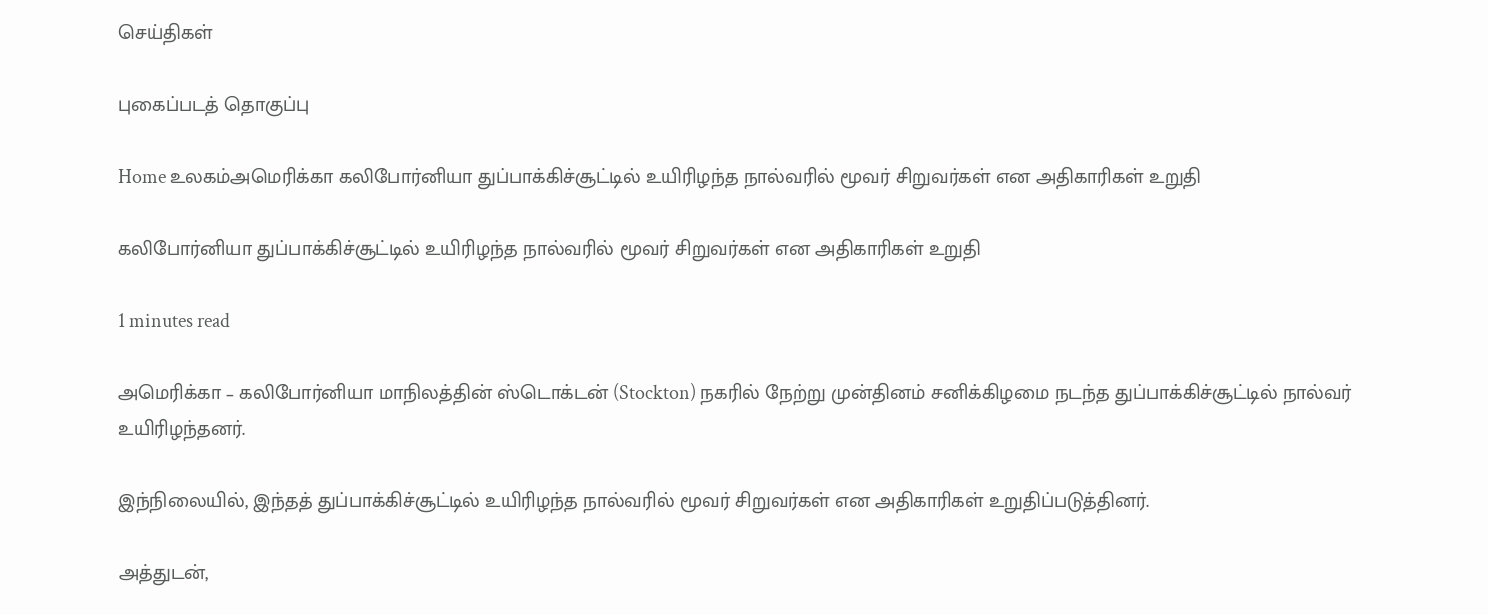செய்திகள்

புகைப்படத் தொகுப்பு

Home உலகம்அமெரிக்கா கலிபோர்னியா துப்பாக்கிச்சூட்டில் உயிரிழந்த நால்வரில் மூவர் சிறுவர்கள் என அதிகாரிகள் உறுதி

கலிபோர்னியா துப்பாக்கிச்சூட்டில் உயிரிழந்த நால்வரில் மூவர் சிறுவர்கள் என அதிகாரிகள் உறுதி

1 minutes read

அமெரிக்கா – கலிபோர்னியா மாநிலத்தின் ஸ்டொக்டன் (Stockton) நகரில் நேற்று முன்தினம் சனிக்கிழமை நடந்த துப்பாக்கிச்சூட்டில் நால்வர் உயிரிழந்தனர்.

இந்நிலையில், இந்தத் துப்பாக்கிச்சூட்டில் உயிரிழந்த நால்வரில் மூவர் சிறுவர்கள் என அதிகாரிகள் உறுதிப்படுத்தினர்.

அத்துடன்,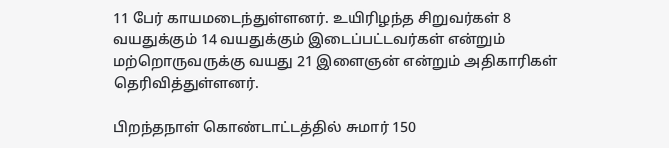11 பேர் காயமடைந்துள்ளனர். உயிரிழந்த சிறுவர்கள் 8 வயதுக்கும் 14 வயதுக்கும் இடைப்பட்டவர்கள் என்றும் மற்றொருவருக்கு வயது 21 இளைஞன் என்றும் அதிகாரிகள் தெரிவித்துள்ளனர்.

பிறந்தநாள் கொண்டாட்டத்தில் சுமார் 150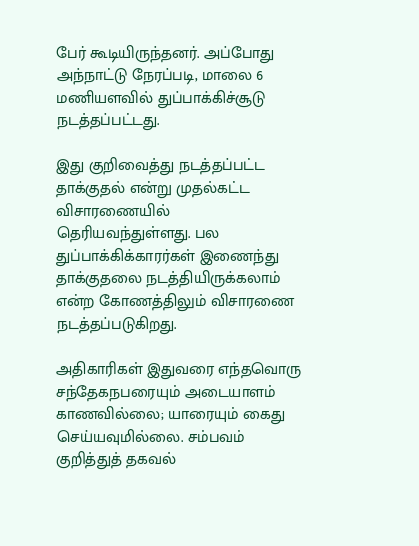பேர் கூடியிருந்தனர். அப்போது அந்நாட்டு நேரப்படி, மாலை 6 மணியளவில் துப்பாக்கிச்சூடு நடத்தப்பட்டது.

இது குறிவைத்து நடத்தப்பட்ட தாக்குதல் என்று முதல்கட்ட விசாரணையில் தெரியவந்துள்ளது. பல துப்பாக்கிக்காரர்கள் இணைந்து தாக்குதலை நடத்தியிருக்கலாம் என்ற கோணத்திலும் விசாரணை நடத்தப்படுகிறது.

அதிகாரிகள் இதுவரை எந்தவொரு சந்தேகநபரையும் அடையாளம் காணவில்லை; யாரையும் கைது செய்யவுமில்லை. சம்பவம் குறித்துத் தகவல்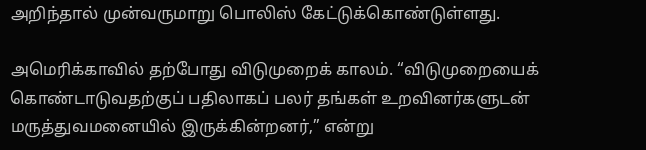அறிந்தால் முன்வருமாறு பொலிஸ் கேட்டுக்கொண்டுள்ளது.

அமெரிக்காவில் தற்போது விடுமுறைக் காலம். “விடுமுறையைக் கொண்டாடுவதற்குப் பதிலாகப் பலர் தங்கள் உறவினர்களுடன் மருத்துவமனையில் இருக்கின்றனர்,” என்று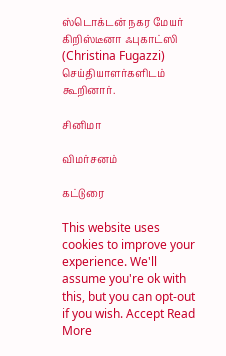ஸ்டொக்டன் நகர மேயர் கிறிஸ்டீனா ஃபுகாட்ஸி (Christina Fugazzi) செய்தியாளர்களிடம் கூறினார்.

சினிமா

விமர்சனம்

கட்டுரை

This website uses cookies to improve your experience. We'll assume you're ok with this, but you can opt-out if you wish. Accept Read More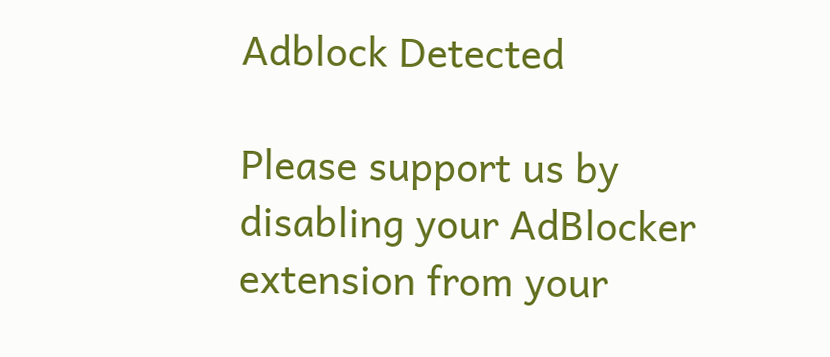Adblock Detected

Please support us by disabling your AdBlocker extension from your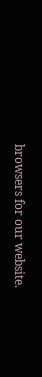browsers for our website.